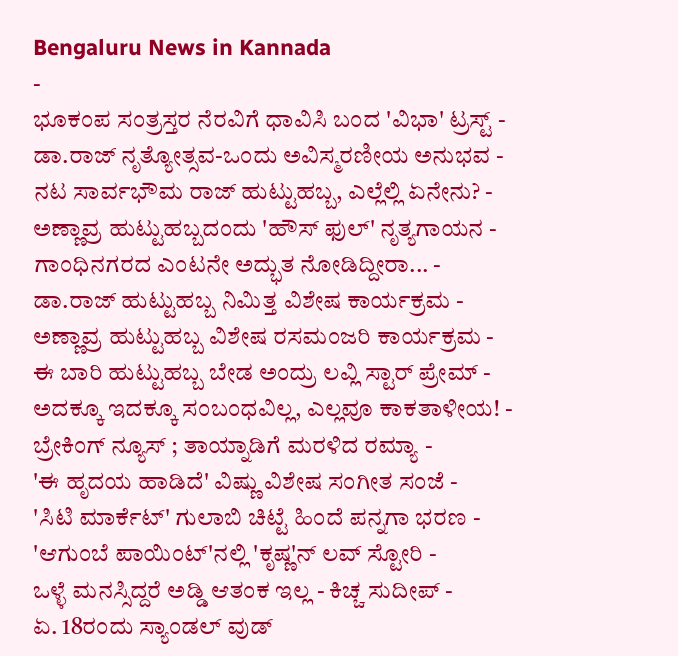Bengaluru News in Kannada
-
ಭೂಕಂಪ ಸಂತ್ರಸ್ತರ ನೆರವಿಗೆ ಧಾವಿಸಿ ಬಂದ 'ವಿಭಾ' ಟ್ರಸ್ಟ್ -
ಡಾ.ರಾಜ್ ನೃತ್ಯೋತ್ಸವ-ಒಂದು ಅವಿಸ್ಮರಣೀಯ ಅನುಭವ -
ನಟ ಸಾರ್ವಭೌಮ ರಾಜ್ ಹುಟ್ಟುಹಬ್ಬ, ಎಲ್ಲೆಲ್ಲಿ ಏನೇನು? -
ಅಣ್ಣಾವ್ರ ಹುಟ್ಟುಹಬ್ಬದಂದು 'ಹೌಸ್ ಫುಲ್' ನೃತ್ಯಗಾಯನ -
ಗಾಂಧಿನಗರದ ಎಂಟನೇ ಅದ್ಭುತ ನೋಡಿದ್ದೀರಾ... -
ಡಾ.ರಾಜ್ ಹುಟ್ಟುಹಬ್ಬ ನಿಮಿತ್ತ ವಿಶೇಷ ಕಾರ್ಯಕ್ರಮ -
ಅಣ್ಣಾವ್ರ ಹುಟ್ಟುಹಬ್ಬ ವಿಶೇಷ ರಸಮಂಜರಿ ಕಾರ್ಯಕ್ರಮ -
ಈ ಬಾರಿ ಹುಟ್ಟುಹಬ್ಬ ಬೇಡ ಅಂದ್ರು ಲವ್ಲಿ ಸ್ಟಾರ್ ಪ್ರೇಮ್ -
ಅದಕ್ಕೂ ಇದಕ್ಕೂ ಸಂಬಂಧವಿಲ್ಲ, ಎಲ್ಲವೂ ಕಾಕತಾಳೀಯ! -
ಬ್ರೇಕಿಂಗ್ ನ್ಯೂಸ್ ; ತಾಯ್ನಾಡಿಗೆ ಮರಳಿದ ರಮ್ಯಾ -
'ಈ ಹೃದಯ ಹಾಡಿದೆ' ವಿಷ್ಣು ವಿಶೇಷ ಸಂಗೀತ ಸಂಜೆ -
'ಸಿಟಿ ಮಾರ್ಕೆಟ್' ಗುಲಾಬಿ ಚಿಟ್ಟೆ ಹಿಂದೆ ಪನ್ನಗಾ ಭರಣ -
'ಆಗುಂಬೆ ಪಾಯಿಂಟ್'ನಲ್ಲಿ 'ಕೃಷ್ಣ'ನ್ ಲವ್ ಸ್ಟೋರಿ -
ಒಳ್ಳೆ ಮನಸ್ಸಿದ್ದರೆ ಅಡ್ಡಿ ಆತಂಕ ಇಲ್ಲ - ಕಿಚ್ಚ ಸುದೀಪ್ -
ಏ. 18ರಂದು ಸ್ಯಾಂಡಲ್ ವುಡ್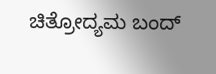ಚಿತ್ರೋದ್ಯಮ ಬಂದ್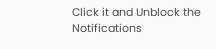Click it and Unblock the Notifications